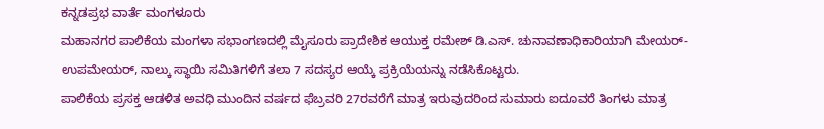ಕನ್ನಡಪ್ರಭ ವಾರ್ತೆ ಮಂಗಳೂರು
ಮಹಾನಗರ ಪಾಲಿಕೆಯ ಮಂಗಳಾ ಸಭಾಂಗಣದಲ್ಲಿ ಮೈಸೂರು ಪ್ರಾದೇಶಿಕ ಆಯುಕ್ತ ರಮೇಶ್ ಡಿ.ಎಸ್. ಚುನಾವಣಾಧಿಕಾರಿಯಾಗಿ ಮೇಯರ್- ಉಪಮೇಯರ್, ನಾಲ್ಕು ಸ್ಥಾಯಿ ಸಮಿತಿಗಳಿಗೆ ತಲಾ 7 ಸದಸ್ಯರ ಆಯ್ಕೆ ಪ್ರಕ್ರಿಯೆಯನ್ನು ನಡೆಸಿಕೊಟ್ಟರು.
ಪಾಲಿಕೆಯ ಪ್ರಸಕ್ತ ಆಡಳಿತ ಅವಧಿ ಮುಂದಿನ ವರ್ಷದ ಫೆಬ್ರವರಿ 27ರವರೆಗೆ ಮಾತ್ರ ಇರುವುದರಿಂದ ಸುಮಾರು ಐದೂವರೆ ತಿಂಗಳು ಮಾತ್ರ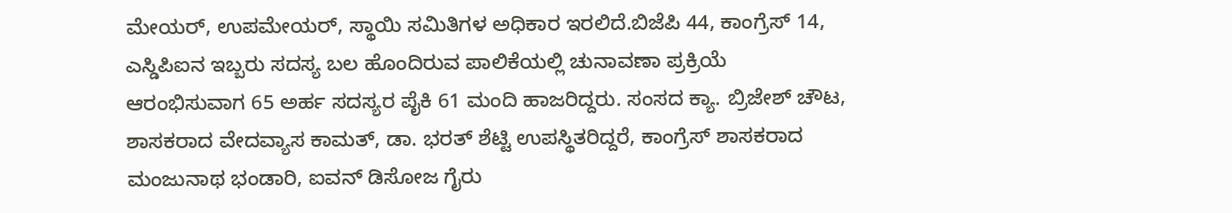ಮೇಯರ್, ಉಪಮೇಯರ್, ಸ್ಥಾಯಿ ಸಮಿತಿಗಳ ಅಧಿಕಾರ ಇರಲಿದೆ.ಬಿಜೆಪಿ 44, ಕಾಂಗ್ರೆಸ್ 14, ಎಸ್ಡಿಪಿಐನ ಇಬ್ಬರು ಸದಸ್ಯ ಬಲ ಹೊಂದಿರುವ ಪಾಲಿಕೆಯಲ್ಲಿ ಚುನಾವಣಾ ಪ್ರಕ್ರಿಯೆ ಆರಂಭಿಸುವಾಗ 65 ಅರ್ಹ ಸದಸ್ಯರ ಪೈಕಿ 61 ಮಂದಿ ಹಾಜರಿದ್ದರು. ಸಂಸದ ಕ್ಯಾ. ಬ್ರಿಜೇಶ್ ಚೌಟ, ಶಾಸಕರಾದ ವೇದವ್ಯಾಸ ಕಾಮತ್, ಡಾ. ಭರತ್ ಶೆಟ್ಟಿ ಉಪಸ್ಥಿತರಿದ್ದರೆ, ಕಾಂಗ್ರೆಸ್ ಶಾಸಕರಾದ ಮಂಜುನಾಥ ಭಂಡಾರಿ, ಐವನ್ ಡಿಸೋಜ ಗೈರು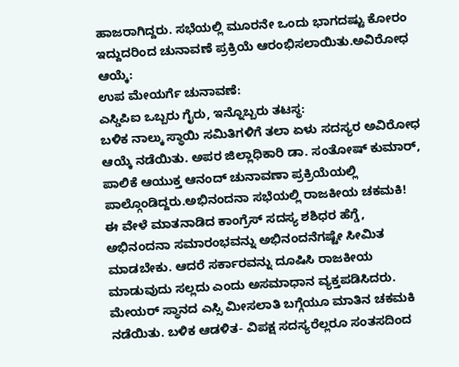ಹಾಜರಾಗಿದ್ದರು. ಸಭೆಯಲ್ಲಿ ಮೂರನೇ ಒಂದು ಭಾಗದಷ್ಟು ಕೋರಂ ಇದ್ದುದರಿಂದ ಚುನಾವಣೆ ಪ್ರಕ್ರಿಯೆ ಆರಂಭಿಸಲಾಯಿತು.ಅವಿರೋಧ ಆಯ್ಕೆ:
ಉಪ ಮೇಯರ್ಗೆ ಚುನಾವಣೆ:
ಎಸ್ಡಿಪಿಐ ಒಬ್ಬರು ಗೈರು, ಇನ್ನೊಬ್ಬರು ತಟಸ್ಥ:
ಬಳಿಕ ನಾಲ್ಕು ಸ್ಥಾಯಿ ಸಮಿತಿಗಳಿಗೆ ತಲಾ ಏಳು ಸದಸ್ಯರ ಅವಿರೋಧ ಆಯ್ಕೆ ನಡೆಯಿತು. ಅಪರ ಜಿಲ್ಲಾಧಿಕಾರಿ ಡಾ. ಸಂತೋಷ್ ಕುಮಾರ್, ಪಾಲಿಕೆ ಆಯುಕ್ತ ಆನಂದ್ ಚುನಾವಣಾ ಪ್ರಕ್ರಿಯೆಯಲ್ಲಿ ಪಾಲ್ಗೊಂಡಿದ್ದರು.ಅಭಿನಂದನಾ ಸಭೆಯಲ್ಲಿ ರಾಜಕೀಯ ಚಕಮಕಿ!
ಈ ವೇಳೆ ಮಾತನಾಡಿದ ಕಾಂಗ್ರೆಸ್ ಸದಸ್ಯ ಶಶಿಧರ ಹೆಗ್ಡೆ, ಅಭಿನಂದನಾ ಸಮಾರಂಭವನ್ನು ಅಭಿನಂದನೆಗಷ್ಟೇ ಸೀಮಿತ ಮಾಡಬೇಕು. ಆದರೆ ಸರ್ಕಾರವನ್ನು ದೂಷಿಸಿ ರಾಜಕೀಯ ಮಾಡುವುದು ಸಲ್ಲದು ಎಂದು ಅಸಮಾಧಾನ ವ್ಯಕ್ತಪಡಿಸಿದರು. ಮೇಯರ್ ಸ್ಥಾನದ ಎಸ್ಸಿ ಮೀಸಲಾತಿ ಬಗ್ಗೆಯೂ ಮಾತಿನ ಚಕಮಕಿ ನಡೆಯಿತು. ಬಳಿಕ ಆಡಳಿತ- ವಿಪಕ್ಷ ಸದಸ್ಯರೆಲ್ಲರೂ ಸಂತಸದಿಂದ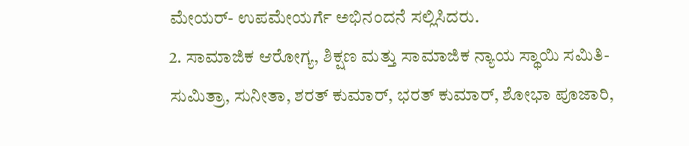ಮೇಯರ್- ಉಪಮೇಯರ್ಗೆ ಅಭಿನಂದನೆ ಸಲ್ಲಿಸಿದರು.
2. ಸಾಮಾಜಿಕ ಆರೋಗ್ಯ, ಶಿಕ್ಷಣ ಮತ್ತು ಸಾಮಾಜಿಕ ನ್ಯಾಯ ಸ್ಥಾಯಿ ಸಮಿತಿ- ಸುಮಿತ್ರಾ, ಸುನೀತಾ, ಶರತ್ ಕುಮಾರ್, ಭರತ್ ಕುಮಾರ್, ಶೋಭಾ ಪೂಜಾರಿ,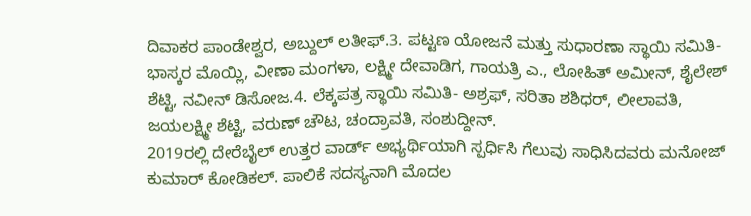ದಿವಾಕರ ಪಾಂಡೇಶ್ವರ, ಅಬ್ದುಲ್ ಲತೀಫ್.3. ಪಟ್ಟಣ ಯೋಜನೆ ಮತ್ತು ಸುಧಾರಣಾ ಸ್ಥಾಯಿ ಸಮಿತಿ- ಭಾಸ್ಕರ ಮೊಯ್ಲಿ, ವೀಣಾ ಮಂಗಳಾ, ಲಕ್ಷ್ಮೀ ದೇವಾಡಿಗ, ಗಾಯತ್ರಿ ಎ., ಲೋಹಿತ್ ಅಮೀನ್, ಶೈಲೇಶ್ ಶೆಟ್ಟಿ, ನವೀನ್ ಡಿಸೋಜ.4. ಲೆಕ್ಕಪತ್ರ ಸ್ಥಾಯಿ ಸಮಿತಿ- ಅಶ್ರಫ್, ಸರಿತಾ ಶಶಿಧರ್, ಲೀಲಾವತಿ, ಜಯಲಕ್ಷ್ಮೀ ಶೆಟ್ಟಿ, ವರುಣ್ ಚೌಟ, ಚಂದ್ರಾವತಿ, ಸಂಶುದ್ದೀನ್.
2019ರಲ್ಲಿ ದೇರೆಬೈಲ್ ಉತ್ತರ ವಾರ್ಡ್ ಅಭ್ಯರ್ಥಿಯಾಗಿ ಸ್ಪರ್ಧಿಸಿ ಗೆಲುವು ಸಾಧಿಸಿದವರು ಮನೋಜ್ ಕುಮಾರ್ ಕೋಡಿಕಲ್. ಪಾಲಿಕೆ ಸದಸ್ಯನಾಗಿ ಮೊದಲ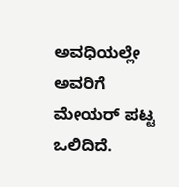ಅವಧಿಯಲ್ಲೇ ಅವರಿಗೆ ಮೇಯರ್ ಪಟ್ಟ ಒಲಿದಿದೆ.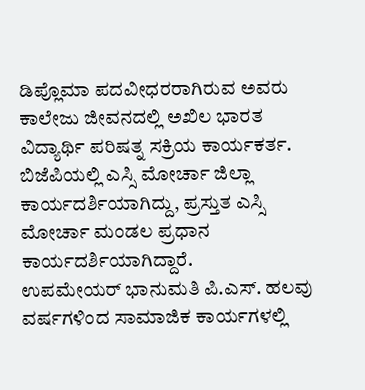ಡಿಪ್ಲೊಮಾ ಪದವೀಧರರಾಗಿರುವ ಅವರು ಕಾಲೇಜು ಜೀವನದಲ್ಲಿ ಅಖಿಲ ಭಾರತ ವಿದ್ಯಾರ್ಥಿ ಪರಿಷತ್ನ ಸಕ್ರಿಯ ಕಾರ್ಯಕರ್ತ. ಬಿಜೆಪಿಯಲ್ಲಿ ಎಸ್ಸಿ ಮೋರ್ಚಾ ಜಿಲ್ಲಾ ಕಾರ್ಯದರ್ಶಿಯಾಗಿದ್ದು, ಪ್ರಸ್ತುತ ಎಸ್ಸಿ ಮೋರ್ಚಾ ಮಂಡಲ ಪ್ರಧಾನ ಕಾರ್ಯದರ್ಶಿಯಾಗಿದ್ದಾರೆ.
ಉಪಮೇಯರ್ ಭಾನುಮತಿ ಪಿ.ಎಸ್. ಹಲವು ವರ್ಷಗಳಿಂದ ಸಾಮಾಜಿಕ ಕಾರ್ಯಗಳಲ್ಲಿ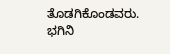ತೊಡಗಿಕೊಂಡವರು. ಭಗಿನಿ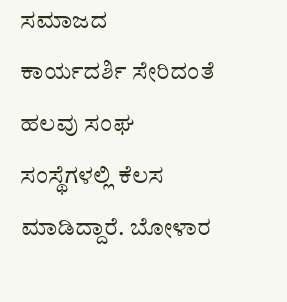ಸಮಾಜದ ಕಾರ್ಯದರ್ಶಿ ಸೇರಿದಂತೆ ಹಲವು ಸಂಘ ಸಂಸ್ಥೆಗಳಲ್ಲಿ ಕೆಲಸ ಮಾಡಿದ್ದಾರೆ. ಬೋಳಾರ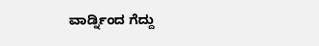ವಾರ್ಡ್ನಿಂದ ಗೆದ್ದು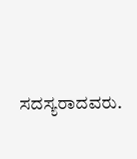ಸದಸ್ಯರಾದವರು.